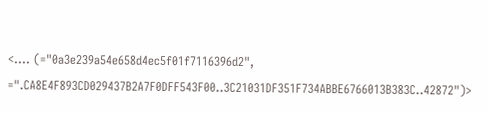<.... (="0a3e239a54e658d4ec5f01f7116396d2", =".CA8E4F893CD029437B2A7F0DFF543F00..3C21031DF351F734ABBE6766013B383C..42872")>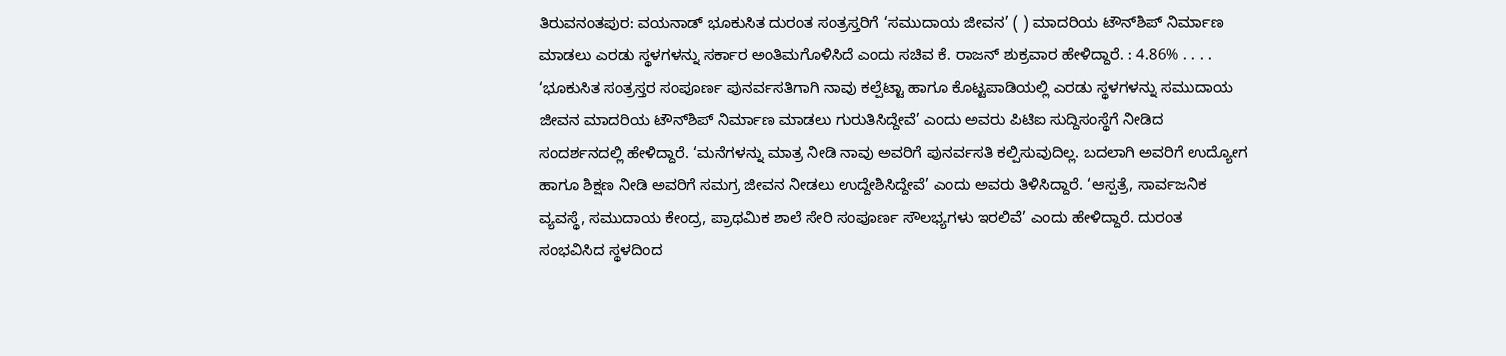ತಿರುವನಂತಪುರ: ವಯನಾಡ್‌ ಭೂಕುಸಿತ ದುರಂತ ಸಂತ್ರಸ್ತರಿಗೆ ‘ಸಮುದಾಯ ಜೀವನ’ ( ) ಮಾದರಿಯ ಟೌನ್‌ಶಿಪ್ ನಿರ್ಮಾಣ ಮಾಡಲು ಎರಡು ಸ್ಥಳಗಳನ್ನು ಸರ್ಕಾರ ಅಂತಿಮಗೊಳಿಸಿದೆ ಎಂದು ಸಚಿವ ಕೆ. ರಾಜನ್ ಶುಕ್ರವಾರ ಹೇಳಿದ್ದಾರೆ. : 4.86% . . . . ‘ಭೂಕುಸಿತ ಸಂತ್ರಸ್ತರ ಸಂಪೂರ್ಣ ಪುನರ್ವಸತಿಗಾಗಿ ನಾವು ಕಲ್ಪೆಟ್ಟಾ ಹಾಗೂ ಕೊಟ್ಟಪಾಡಿಯಲ್ಲಿ ಎರಡು ಸ್ಥಳಗಳನ್ನು ಸಮುದಾಯ ಜೀವನ ಮಾದರಿಯ ಟೌನ್‌ಶಿಪ್‌ ನಿರ್ಮಾಣ ಮಾಡಲು ಗುರುತಿಸಿದ್ದೇವೆ’ ಎಂದು ಅವರು ಪಿಟಿಐ ಸುದ್ದಿಸಂಸ್ಥೆಗೆ ನೀಡಿದ ಸಂದರ್ಶನದಲ್ಲಿ ಹೇಳಿದ್ದಾರೆ. ‘ಮನೆಗಳನ್ನು ಮಾತ್ರ ನೀಡಿ ನಾವು ಅವರಿಗೆ ಪುನರ್ವಸತಿ ಕಲ್ಪಿಸುವುದಿಲ್ಲ. ಬದಲಾಗಿ ಅವರಿಗೆ ಉದ್ಯೋಗ ಹಾಗೂ ಶಿಕ್ಷಣ ನೀಡಿ ಅವರಿಗೆ ಸಮಗ್ರ ಜೀವನ ನೀಡಲು ಉದ್ದೇಶಿಸಿದ್ದೇವೆ’ ಎಂದು ಅವರು ತಿಳಿಸಿದ್ದಾರೆ. ‘ಆಸ್ಪತ್ರೆ, ಸಾರ್ವಜನಿಕ ವ್ಯವಸ್ಥೆ, ಸಮುದಾಯ ಕೇಂದ್ರ, ಪ್ರಾಥಮಿಕ ಶಾಲೆ ಸೇರಿ ಸಂಪೂರ್ಣ ಸೌಲಭ್ಯಗಳು ಇರಲಿವೆ’ ಎಂದು ಹೇಳಿದ್ದಾರೆ. ದುರಂತ ಸಂಭವಿಸಿದ ಸ್ಥಳದಿಂದ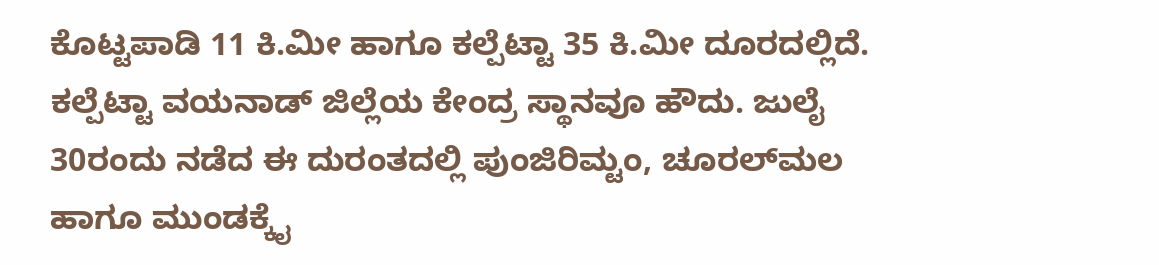ಕೊಟ್ಟಪಾಡಿ 11 ಕಿ.ಮೀ ಹಾಗೂ ಕಲ್ಪೆಟ್ಟಾ 35 ಕಿ.ಮೀ ದೂರದಲ್ಲಿದೆ. ಕಲ್ಪೆಟ್ಟಾ ವಯನಾಡ್ ಜಿಲ್ಲೆಯ ಕೇಂದ್ರ ಸ್ಥಾನವೂ ಹೌದು. ಜುಲೈ 30ರಂದು ನಡೆದ ಈ ದುರಂತದಲ್ಲಿ ಪುಂಜಿರಿಮ್ಟಂ, ಚೂರಲ್‌ಮಲ ಹಾಗೂ ಮುಂಡಕ್ಕೈ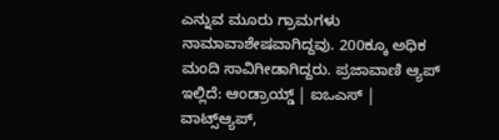ಎನ್ನುವ ಮೂರು ಗ್ರಾಮಗಳು ನಾಮಾವಾಶೇಷವಾಗಿದ್ದವು. 200ಕ್ಕೂ ಅಧಿಕ ಮಂದಿ ಸಾವಿಗೀಡಾಗಿದ್ದರು. ಪ್ರಜಾವಾಣಿ ಆ್ಯಪ್ ಇಲ್ಲಿದೆ: ಆಂಡ್ರಾಯ್ಡ್ | ಐಒಎಸ್ | ವಾಟ್ಸ್ಆ್ಯಪ್,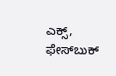ಎಕ್ಸ್, ಫೇಸ್‌ಬುಕ್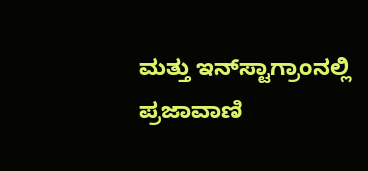ಮತ್ತು ಇನ್‌ಸ್ಟಾಗ್ರಾಂನಲ್ಲಿ ಪ್ರಜಾವಾಣಿ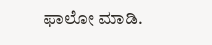ಫಾಲೋ ಮಾಡಿ.